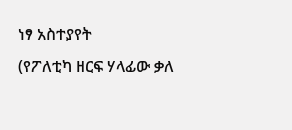ነፃ አስተያየት
(የፖለቲካ ዘርፍ ሃላፊው ቃለ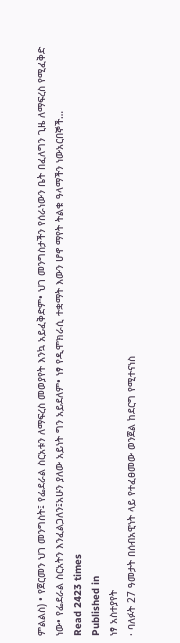ምልልስ) • የጀርመን ህገ መንግስት፤ የፌደራል ስርአቱን ለማፍረስ መወያየት እንኳ አይፈቅድም• ህገ መንግስታችን የሰራነውን ቤት በፈለግን ጊዜ ለማፍረስ የሚፈቅድ ነው• የፌደራል ስርአትን እንፈልጋለን፤አሁን ያለው አይነት ግን አይደለም• ነፃ የዲሞክራሲ ተቋማት እውን ሆኖ ማየት ትልቁ ዓላማችን ነውአርበኞች…
Read 2423 times
Published in
ነፃ አስተያየት
· ባለፉት 27 ዓመታት በሰብአዊነት ላይ የተፈፀመው ወንጀል ከደርግ የሚተናነስ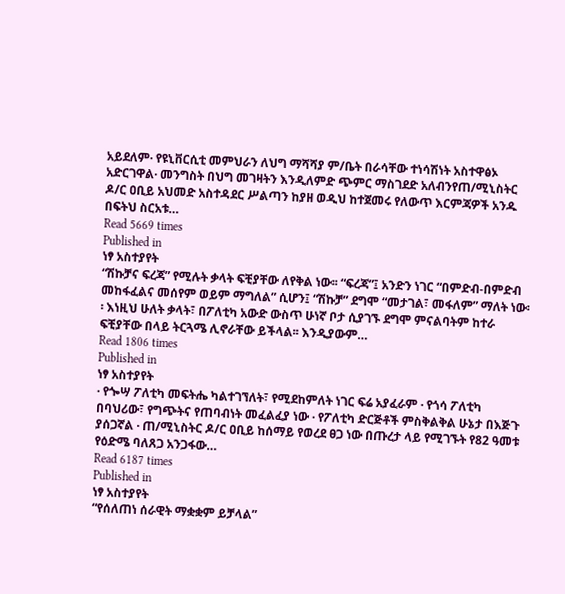አይደለም· የዩኒቨርሲቲ መምህራን ለህግ ማሻሻያ ም/ቤት በራሳቸው ተነሳሽነት አስተዋፅኦ አድርገዋል· መንግስት በህግ መገዛትን እንዲለምድ ጭምር ማስገደድ አለብንየጠ/ሚኒስትር ዶ/ር ዐቢይ አህመድ አስተዳደር ሥልጣን ከያዘ ወዲህ ከተጀመሩ የለውጥ እርምጃዎች አንዱ በፍትህ ስርአቱ…
Read 5669 times
Published in
ነፃ አስተያየት
“ሽኩቻና ፍረጃ” የሚሉት ቃላት ፍቺያቸው ለየቅል ነው፡፡ “ፍረጃ”፤ አንድን ነገር “በምድብ-በምድብ መከፋፈልና መሰየም ወይም ማግለል” ሲሆን፤ “ሽኩቻ” ደግሞ “መታገል፣ መፋለም” ማለት ነው፡፡ እነዚህ ሁለት ቃላት፣ በፖለቲካ አውድ ውስጥ ሁነኛ ቦታ ሲያገኙ ደግሞ ምናልባትም ከተራ ፍቺያቸው በላይ ትርጓሜ ሊኖራቸው ይችላል፡፡ እንዲያውም…
Read 1806 times
Published in
ነፃ አስተያየት
· የጐሣ ፖለቲካ መፍትሔ ካልተገኘለት፣ የሚደከምለት ነገር ፍሬ አያፈራም · የጎሳ ፖለቲካ በባህሪው፣ የግጭትና የጠባብነት መፈልፈያ ነው · የፖለቲካ ድርጅቶች ምስቅልቅል ሁኔታ በእጅጉ ያሰጋኛል · ጠ/ሚኒስትር ዶ/ር ዐቢይ ከሰማይ የወረደ ፀጋ ነው በጡረታ ላይ የሚገኙት የ82 ዓመቱ የዕድሜ ባለጸጋ አንጋፋው…
Read 6187 times
Published in
ነፃ አስተያየት
“የሰለጠነ ሰራዊት ማቋቋም ይቻላል”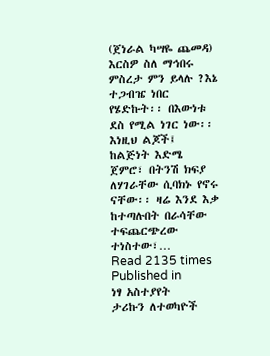(ጀነራል ካሣዬ ጨመዳ) እርስዎ ስለ ማኅበሩ ምስረታ ምን ይላሉ ?እኔ ተጋብዤ ነበር የሄድኩት፡፡ በእውነቱ ደስ የሚል ነገር ነው፡፡ እነዚህ ልጆች፤ ከልጅነት እድሜ ጀምሮ፣ በትንሽ ክፍያ ለሃገራቸው ሲባክኑ የኖሩ ናቸው፡፡ ዛሬ እንደ እቃ ከተጣሉበት በራሳቸው ተፍጨርጭረው ተነስተው፣…
Read 2135 times
Published in
ነፃ አስተያየት
ታሪኩን ለተወካዮች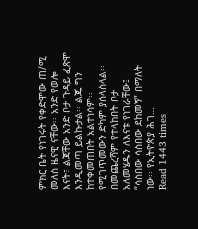ምክር ቤት የነገሩት የቀድሞው ጠ/ሚ መለስ ዜናዊ ናቸው፡፡ አንድ የወሎ እናት፣ ልጃቸው አንድ ቦታ ጉዳይ ፈጽሞ እንዲመጣ ይልኩታል፡፡ ልጁ ግን ከተቀመጠበት አልተነሳም፡፡ የሚገጥመውን ድካም ያሰላስላል፡፡ በመጨረሻም የተላከበት ቦታ አለመሄዱን ለእናቱ የነገራቸው፤ “ሳስበው ሳስበው ደከመኝ” በማለት ነው፡፡ የኢትዮጵያ ሕገ…
Read 1443 times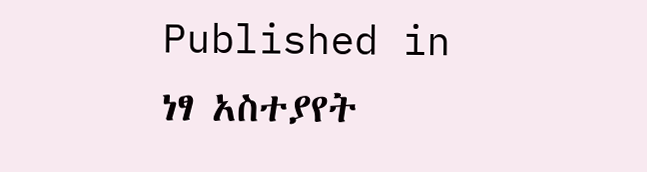Published in
ነፃ አስተያየት